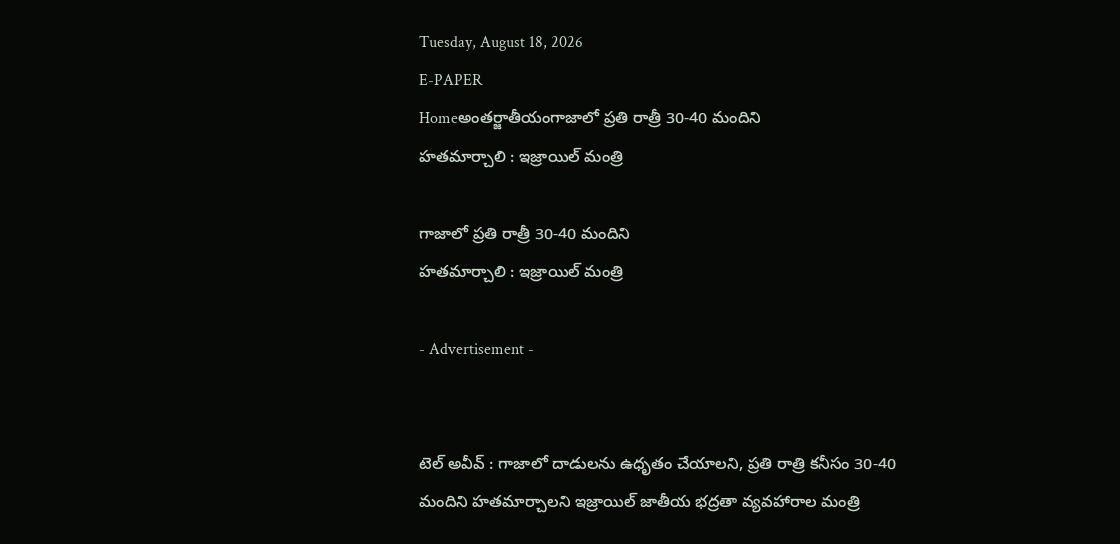Tuesday, August 18, 2026
E-PAPER
Homeఅంతర్జాతీయంగాజాలో ప్రతి రాత్రీ 30-40 మందిని
హతమార్చాలి : ఇజ్రాయిల్‌ మంత్రి

గాజాలో ప్రతి రాత్రీ 30-40 మందిని
హతమార్చాలి : ఇజ్రాయిల్‌ మంత్రి

- Advertisement -


టెల్‌ అవీవ్‌ : గాజాలో దాడులను ఉధృతం చేయాలని, ప్రతి రాత్రి కనీసం 30-40 మందిని హతమార్చాలని ఇజ్రాయిల్‌ జాతీయ భద్రతా వ్యవహారాల మంత్రి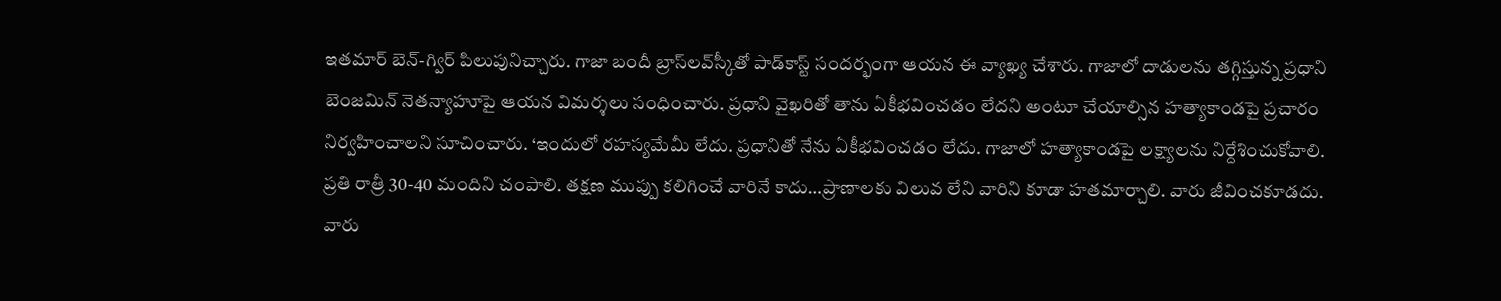ఇతమార్‌ బెన్‌-గ్విర్‌ పిలుపునిచ్చారు. గాజా బందీ బ్రాస్‌లవ్‌స్కీతో పాడ్‌కాస్ట్‌ సందర్భంగా ఆయన ఈ వ్యాఖ్య చేశారు. గాజాలో దాడులను తగ్గిస్తున్న ప్రధాని బెంజమిన్‌ నెతన్యాహూపై ఆయన విమర్శలు సంధించారు. ప్రధాని వైఖరితో తాను ఏకీభవించడం లేదని అంటూ చేయాల్సిన హత్యాకాండపై ప్రచారం నిర్వహించాలని సూచించారు. ‘ఇందులో రహస్యమేమీ లేదు. ప్రధానితో నేను ఏకీభవించడం లేదు. గాజాలో హత్యాకాండపై లక్ష్యాలను నిర్దేశించుకోవాలి. ప్రతి రాత్రీ 30-40 మందిని చంపాలి. తక్షణ ముప్పు కలిగించే వారినే కాదు…ప్రాణాలకు విలువ లేని వారిని కూడా హతమార్చాలి. వారు జీవించకూడదు. వారు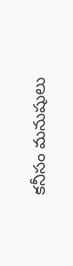కనీసం మనుషులు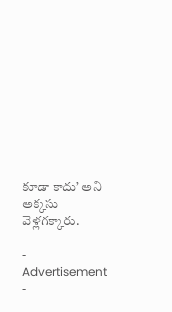కూడా కాదు’ అని అక్కసు వెళ్లగక్కారు.

- Advertisement -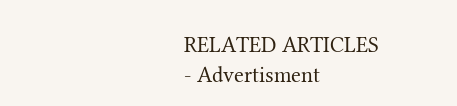RELATED ARTICLES
- Advertisment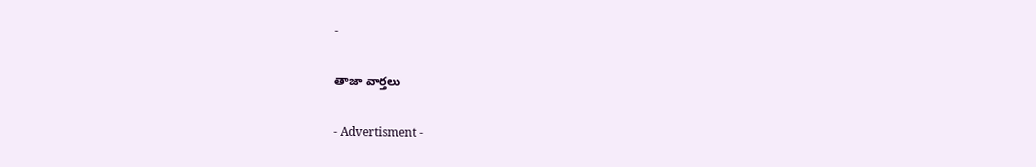-

తాజా వార్తలు

- Advertisment -